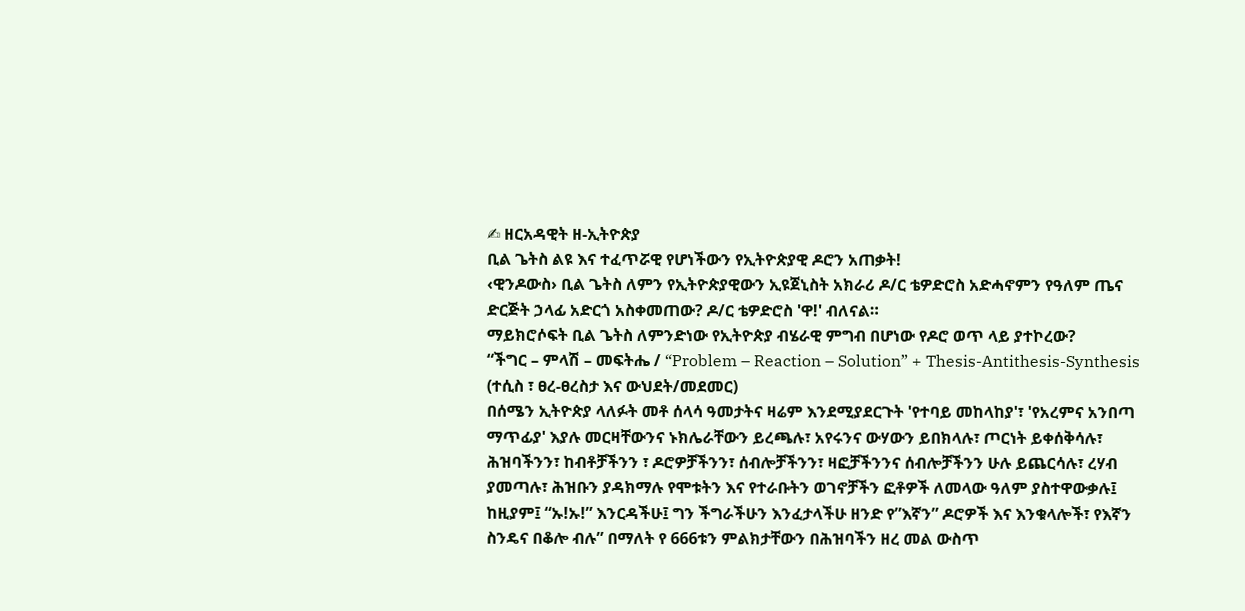✍ ዘርአዳዊት ዘ-ኢትዮጵያ
ቢል ጌትስ ልዩ እና ተፈጥሯዊ የሆነችውን የኢትዮጵያዊ ዶሮን አጠቃት!
‹ዊንዶውስ› ቢል ጌትስ ለምን የኢትዮጵያዊውን ኢዩጀኒስት አክራሪ ዶ/ር ቴዎድሮስ አድሓኖምን የዓለም ጤና ድርጅት ኃላፊ አድርጎ አስቀመጠው? ዶ/ር ቴዎድሮስ 'ዋ!' ብለናል።
ማይክሮሶፍት ቢል ጌትስ ለምንድነው የኢትዮጵያ ብሄራዊ ምግብ በሆነው የዶሮ ወጥ ላይ ያተኮረው?
“ችግር – ምላሽ – መፍትሔ / “Problem – Reaction – Solution” + Thesis-Antithesis-Synthesis (ተሲስ ፣ ፀረ-ፀረስታ እና ውህደት/መደመር)
በሰሜን ኢትዮጵያ ላለፉት መቶ ሰላሳ ዓመታትና ዛሬም እንደሚያደርጉት 'የተባይ መከላከያ'፣ 'የአረምና አንበጣ ማጥፊያ' እያሉ መርዛቸውንና ኑክሌራቸውን ይረጫሉ፣ አየሩንና ውሃውን ይበክላሉ፣ ጦርነት ይቀሰቅሳሉ፣ ሕዝባችንን፣ ከብቶቻችንን ፣ ዶሮዎቻችንን፣ ሰብሎቻችንን፣ ዛፎቻችንንና ሰብሎቻችንን ሁሉ ይጨርሳሉ፣ ረሃብ ያመጣሉ፣ ሕዝቡን ያዳክማሉ የሞቱትን እና የተራቡትን ወገኖቻችን ፎቶዎች ለመላው ዓለም ያስተዋውቃሉ፤ ከዚያም፤ “ኡ!ኡ!” እንርዳችሁ፤ ግን ችግራችሁን እንፈታላችሁ ዘንድ የ”እኛን” ዶሮዎች እና እንቁላሎች፣ የእኛን ስንዴና በቆሎ ብሉ” በማለት የ 666ቱን ምልክታቸውን በሕዝባችን ዘረ መል ውስጥ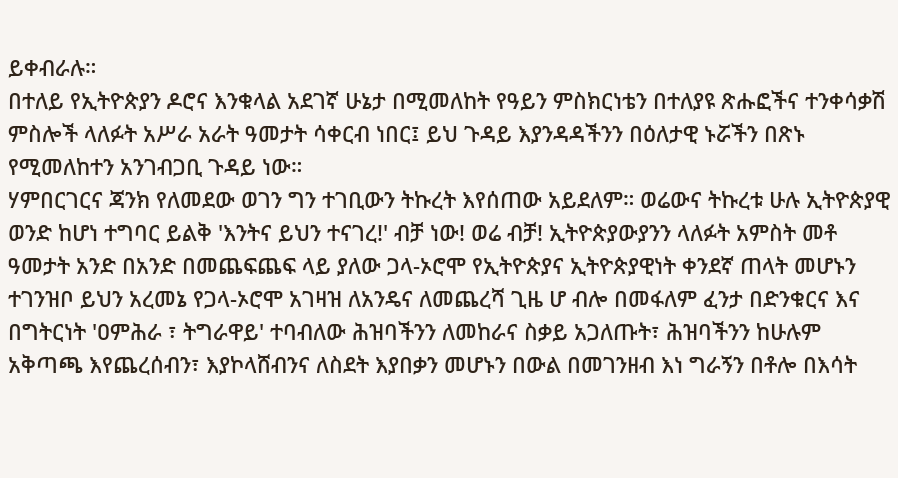ይቀብራሉ።
በተለይ የኢትዮጵያን ዶሮና እንቁላል አደገኛ ሁኔታ በሚመለከት የዓይን ምስክርነቴን በተለያዩ ጽሑፎችና ተንቀሳቃሽ ምስሎች ላለፉት አሥራ አራት ዓመታት ሳቀርብ ነበር፤ ይህ ጉዳይ እያንዳዳችንን በዕለታዊ ኑሯችን በጽኑ የሚመለከተን አንገብጋቢ ጉዳይ ነው።
ሃምበርገርና ጃንክ የለመደው ወገን ግን ተገቢውን ትኩረት እየሰጠው አይደለም። ወሬውና ትኩረቱ ሁሉ ኢትዮጵያዊ ወንድ ከሆነ ተግባር ይልቅ 'እንትና ይህን ተናገረ!' ብቻ ነው! ወሬ ብቻ! ኢትዮጵያውያንን ላለፉት አምስት መቶ ዓመታት አንድ በአንድ በመጨፍጨፍ ላይ ያለው ጋላ-ኦሮሞ የኢትዮጵያና ኢትዮጵያዊነት ቀንደኛ ጠላት መሆኑን ተገንዝቦ ይህን አረመኔ የጋላ-ኦሮሞ አገዛዝ ለአንዴና ለመጨረሻ ጊዜ ሆ ብሎ በመፋለም ፈንታ በድንቁርና እና በግትርነት 'ዐምሕራ ፣ ትግራዋይ' ተባብለው ሕዝባችንን ለመከራና ስቃይ አጋለጡት፣ ሕዝባችንን ከሁሉም አቅጣጫ እየጨረሰብን፣ እያኮላሸብንና ለስደት እያበቃን መሆኑን በውል በመገንዘብ እነ ግራኝን በቶሎ በእሳት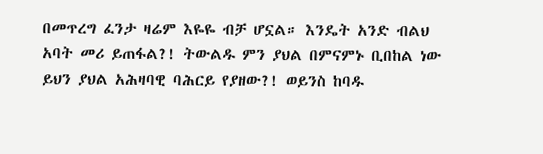በመጥረግ ፈንታ ዛሬም እዬዬ ብቻ ሆኗል። እንዴት አንድ ብልህ አባት መሪ ይጠፋል?! ትውልዱ ምን ያህል በምናምኑ ቢበከል ነው ይህን ያህል አሕዛባዊ ባሕርይ የያዘው?! ወይንስ ከባዱ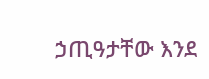ኃጢዓታቸው እንደ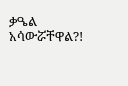ቃዔል አሳውሯቸዋል?!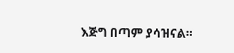እጅግ በጣም ያሳዝናል።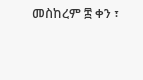መስከረም ፰ ቀን ፣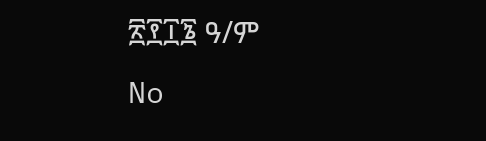፳፻፲፮ ዓ/ም
No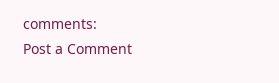comments:
Post a Comment